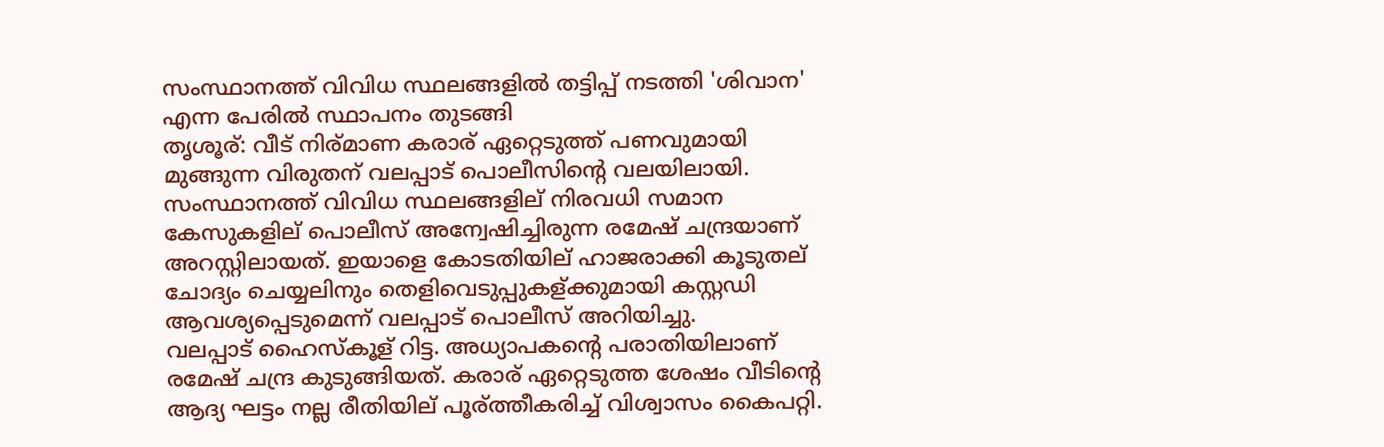സംസ്ഥാനത്ത് വിവിധ സ്ഥലങ്ങളില്‍ തട്ടിപ്പ് നടത്തി 'ശിവാന' എന്ന പേരില്‍ സ്ഥാപനം തുടങ്ങി
തൃശൂര്: വീട് നിര്മാണ കരാര് ഏറ്റെടുത്ത് പണവുമായി മുങ്ങുന്ന വിരുതന് വലപ്പാട് പൊലീസിന്റെ വലയിലായി. സംസ്ഥാനത്ത് വിവിധ സ്ഥലങ്ങളില് നിരവധി സമാന കേസുകളില് പൊലീസ് അന്വേഷിച്ചിരുന്ന രമേഷ് ചന്ദ്രയാണ് അറസ്റ്റിലായത്. ഇയാളെ കോടതിയില് ഹാജരാക്കി കൂടുതല് ചോദ്യം ചെയ്യലിനും തെളിവെടുപ്പുകള്ക്കുമായി കസ്റ്റഡി ആവശ്യപ്പെടുമെന്ന് വലപ്പാട് പൊലീസ് അറിയിച്ചു.
വലപ്പാട് ഹൈസ്കൂള് റിട്ട. അധ്യാപകന്റെ പരാതിയിലാണ് രമേഷ് ചന്ദ്ര കുടുങ്ങിയത്. കരാര് ഏറ്റെടുത്ത ശേഷം വീടിന്റെ ആദ്യ ഘട്ടം നല്ല രീതിയില് പൂര്ത്തീകരിച്ച് വിശ്വാസം കൈപറ്റി.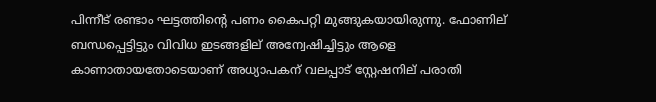പിന്നീട് രണ്ടാം ഘട്ടത്തിന്റെ പണം കൈപറ്റി മുങ്ങുകയായിരുന്നു. ഫോണില് ബന്ധപ്പെട്ടിട്ടും വിവിധ ഇടങ്ങളില് അന്വേഷിച്ചിട്ടും ആളെ കാണാതായതോടെയാണ് അധ്യാപകന് വലപ്പാട് സ്റ്റേഷനില് പരാതി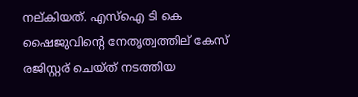നല്കിയത്. എസ്ഐ ടി കെ ഷൈജുവിന്റെ നേതൃത്വത്തില് കേസ് രജിസ്റ്റര് ചെയ്ത് നടത്തിയ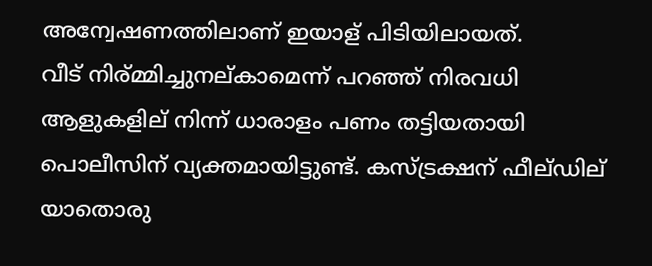അന്വേഷണത്തിലാണ് ഇയാള് പിടിയിലായത്.
വീട് നിര്മ്മിച്ചുനല്കാമെന്ന് പറഞ്ഞ് നിരവധി ആളുകളില് നിന്ന് ധാരാളം പണം തട്ടിയതായി പൊലീസിന് വ്യക്തമായിട്ടുണ്ട്. കസ്ട്രക്ഷന് ഫീല്ഡില് യാതൊരു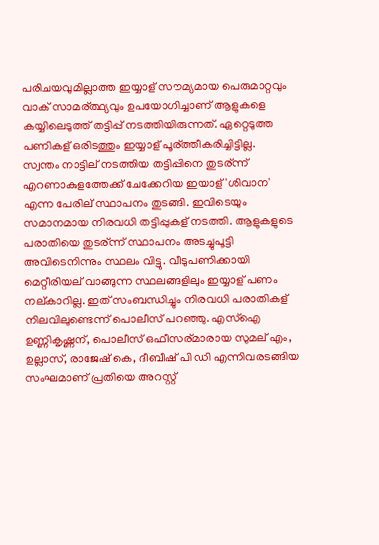പരിചയവുമില്ലാത്ത ഇയ്യാള് സൗമ്യമായ പെരുമാറ്റവും വാക് സാമര്ത്ഥ്യവും ഉപയോഗിച്ചാണ് ആളുകളെ കയ്യിലെടുത്ത് തട്ടിപ്പ് നടത്തിയിരുന്നത്. ഏറ്റെടുത്ത പണികള് ഒരിടത്തും ഇയ്യാള് പൂര്ത്തീകരിച്ചിട്ടില്ല.
സ്വന്തം നാട്ടില് നടത്തിയ തട്ടിപ്പിനെ തുടര്ന്ന് എറണാകുളത്തേക്ക് ചേക്കേറിയ ഇയാള് 'ശിവാന' എന്ന പേരില് സ്ഥാപനം തുടങ്ങി. ഇവിടെയും സമാനമായ നിരവധി തട്ടിപ്പുകള് നടത്തി. ആളുകളുടെ പരാതിയെ തുടര്ന്ന് സ്ഥാപനം അടച്ചുപൂട്ടി അവിടെനിന്നും സ്ഥലം വിട്ടു. വീടുപണിക്കായി മെറ്റീരിയല് വാങ്ങുന്ന സ്ഥലങ്ങളിലും ഇയ്യാള് പണം നല്കാറില്ല. ഇത് സംബന്ധിച്ചും നിരവധി പരാതികള് നിലവിലുണ്ടെന്ന് പൊലീസ് പറഞ്ഞു. എസ്ഐ ഉണ്ണികൃഷ്ണന്, പൊലീസ് ഒഫീസര്മാരായ സുമല് എം, ഉല്ലാസ്, രാജേഷ് കെ, ദീബീഷ് പി ഡി എന്നിവരടങ്ങിയ സംഘമാണ് പ്രതിയെ അറസ്റ്റ്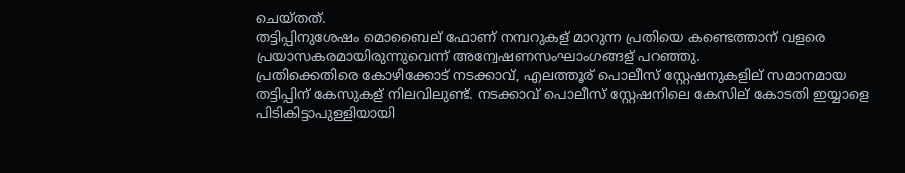ചെയ്തത്.
തട്ടിപ്പിനുശേഷം മൊബൈല് ഫോണ് നമ്പറുകള് മാറുന്ന പ്രതിയെ കണ്ടെത്താന് വളരെ പ്രയാസകരമായിരുന്നുവെന്ന് അന്വേഷണസംഘാംഗങ്ങള് പറഞ്ഞു.
പ്രതിക്കെതിരെ കോഴിക്കോട് നടക്കാവ്, എലത്തൂര് പൊലീസ് സ്റ്റേഷനുകളില് സമാനമായ തട്ടിപ്പിന് കേസുകള് നിലവിലുണ്ട്. നടക്കാവ് പൊലീസ് സ്റ്റേഷനിലെ കേസില് കോടതി ഇയ്യാളെ പിടികിട്ടാപുള്ളിയായി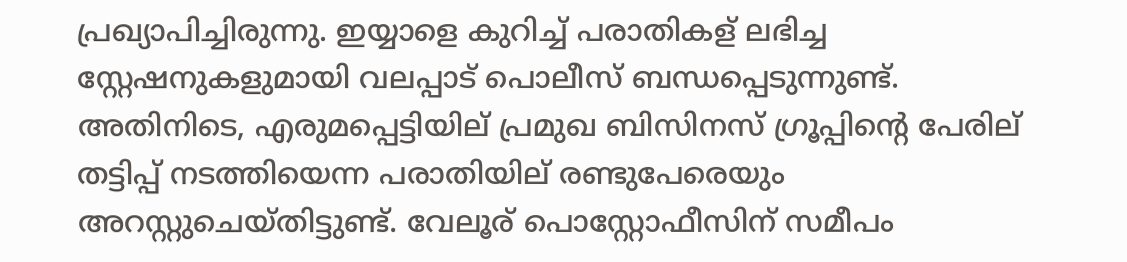പ്രഖ്യാപിച്ചിരുന്നു. ഇയ്യാളെ കുറിച്ച് പരാതികള് ലഭിച്ച സ്റ്റേഷനുകളുമായി വലപ്പാട് പൊലീസ് ബന്ധപ്പെടുന്നുണ്ട്.
അതിനിടെ, എരുമപ്പെട്ടിയില് പ്രമുഖ ബിസിനസ് ഗ്രൂപ്പിന്റെ പേരില് തട്ടിപ്പ് നടത്തിയെന്ന പരാതിയില് രണ്ടുപേരെയും അറസ്റ്റുചെയ്തിട്ടുണ്ട്. വേലൂര് പൊസ്റ്റോഫീസിന് സമീപം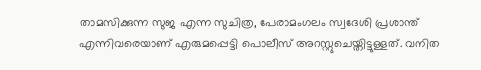താമസിക്കുന്ന സുജ എന്ന സുചിത്ര, പേരാമംഗലം സ്വദേശി പ്രശാന്ത് എന്നിവരെയാണ് എരുമപ്പെട്ടി പൊലീസ് അറസ്റ്റുചെയ്തിട്ടുള്ളത്. വനിത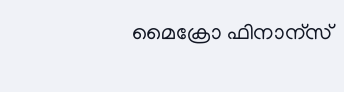മൈക്രോ ഫിനാന്സ്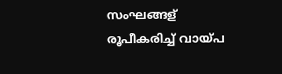സംഘങ്ങള് രൂപീകരിച്ച് വായ്പ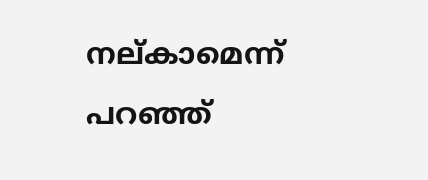നല്കാമെന്ന് പറഞ്ഞ്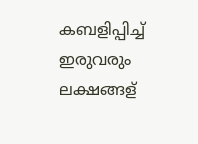കബളിപ്പിച്ച് ഇരുവരും ലക്ഷങ്ങള്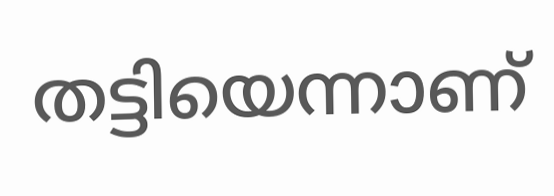തട്ടിയെന്നാണ്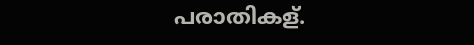പരാതികള്.